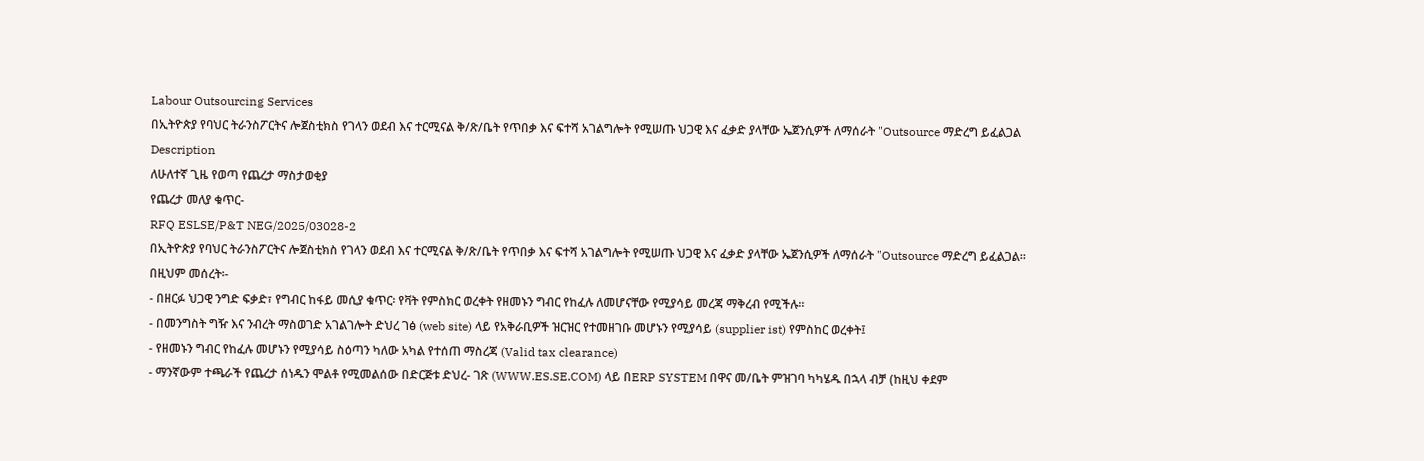Labour Outsourcing Services
በኢትዮጵያ የባህር ትራንስፖርትና ሎጀስቲክስ የገላን ወደብ እና ተርሚናል ቅ/ጽ/ቤት የጥበቃ እና ፍተሻ አገልግሎት የሚሠጡ ህጋዊ እና ፈቃድ ያላቸው ኤጀንሲዎች ለማሰራት "Outsource ማድረግ ይፈልጋል
Description
ለሁለተኛ ጊዜ የወጣ የጨረታ ማስታወቂያ
የጨረታ መለያ ቁጥር-
RFQ ESLSE/P&T NEG/2025/03028-2
በኢትዮጵያ የባህር ትራንስፖርትና ሎጀስቲክስ የገላን ወደብ እና ተርሚናል ቅ/ጽ/ቤት የጥበቃ እና ፍተሻ አገልግሎት የሚሠጡ ህጋዊ እና ፈቃድ ያላቸው ኤጀንሲዎች ለማሰራት "Outsource ማድረግ ይፈልጋል።
በዚህም መሰረት፡-
- በዘርፉ ህጋዊ ንግድ ፍቃድ፣ የግብር ከፋይ መሲያ ቁጥር፡ የቫት የምስክር ወረቀት የዘመኑን ግብር የከፈሉ ለመሆናቸው የሚያሳይ መረጃ ማቅረብ የሚችሉ።
- በመንግስት ግዥ እና ንብረት ማስወገድ አገልገሎት ድህረ ገፅ (web site) ላይ የአቅራቢዎች ዝርዝር የተመዘገቡ መሆኑን የሚያሳይ (supplier ist) የምስከር ወረቀት፤
- የዘመኑን ግብር የከፈሉ መሆኑን የሚያሳይ ስዕጣን ካለው አካል የተሰጠ ማስረጃ (Valid tax clearance)
- ማንኛውም ተጫራች የጨረታ ሰነዱን ሞልቶ የሚመልሰው በድርጅቱ ድህረ- ገጽ (WWW.ES.SE.COM) ላይ በERP SYSTEM በዋና መ/ቤት ምዝገባ ካካሄዱ በኋላ ብቻ (ከዚህ ቀደም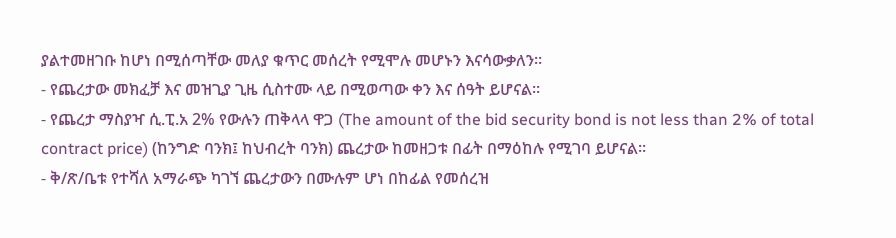ያልተመዘገቡ ከሆነ በሚሰጣቸው መለያ ቁጥር መሰረት የሚሞሉ መሆኑን እናሳውቃለን።
- የጨረታው መክፈቻ እና መዝጊያ ጊዜ ሲስተሙ ላይ በሚወጣው ቀን እና ሰዓት ይሆናል።
- የጨረታ ማስያዣ ሲ.ፒ.አ 2% የውሉን ጠቅላላ ዋጋ (The amount of the bid security bond is not less than 2% of total contract price) (ከንግድ ባንክ፤ ከህብረት ባንክ) ጨረታው ከመዘጋቱ በፊት በማዕከሉ የሚገባ ይሆናል።
- ቅ/ጽ/ቤቱ የተሻለ አማራጭ ካገኘ ጨረታውን በሙሉም ሆነ በከፊል የመሰረዝ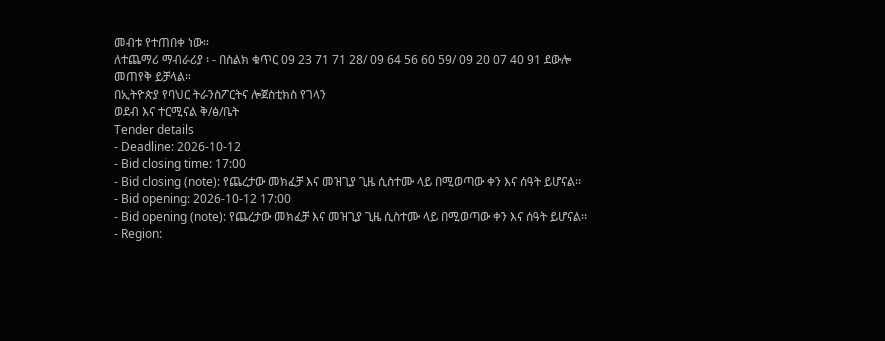መብቱ የተጠበቀ ነው።
ለተጨማሪ ማብራሪያ ፡ - በስልክ ቁጥር 09 23 71 71 28/ 09 64 56 60 59/ 09 20 07 40 91 ደውሎ መጠየቅ ይቻላል።
በኢትዮጵያ የባህር ትራንስፖርትና ሎጀስቲክስ የገላን
ወደብ እና ተርሚናል ቅ/ፅ/ቤት
Tender details
- Deadline: 2026-10-12
- Bid closing time: 17:00
- Bid closing (note): የጨረታው መክፈቻ እና መዝጊያ ጊዜ ሲስተሙ ላይ በሚወጣው ቀን እና ሰዓት ይሆናል፡፡
- Bid opening: 2026-10-12 17:00
- Bid opening (note): የጨረታው መክፈቻ እና መዝጊያ ጊዜ ሲስተሙ ላይ በሚወጣው ቀን እና ሰዓት ይሆናል፡፡
- Region: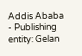Addis Ababa
- Publishing entity: Gelan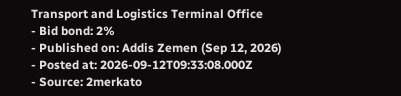Transport and Logistics Terminal Office
- Bid bond: 2%
- Published on: Addis Zemen (Sep 12, 2026)
- Posted at: 2026-09-12T09:33:08.000Z
- Source: 2merkato